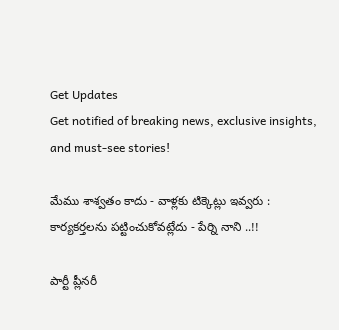Get Updates
Get notified of breaking news, exclusive insights, and must-see stories!

మేము శాశ్వతం కాదు - వాళ్లకు టిక్కెట్లు ఇవ్వరు : కార్యకర్తలను పట్టించుకోవట్లేదు - పేర్ని నాని ..!!

పార్టీ ప్లీనరీ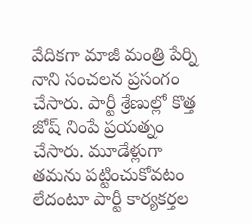వేదికగా మాజీ మంత్రి పేర్ని నాని సంచలన ప్రసంగం చేసారు. పార్టీ శ్రేణుల్లో కొత్త జోష్ నింపే ప్రయత్నం చేసారు. మూడేళ్లుగా తమను పట్టించుకోవటం లేదంటూ పార్టీ కార్యకర్తల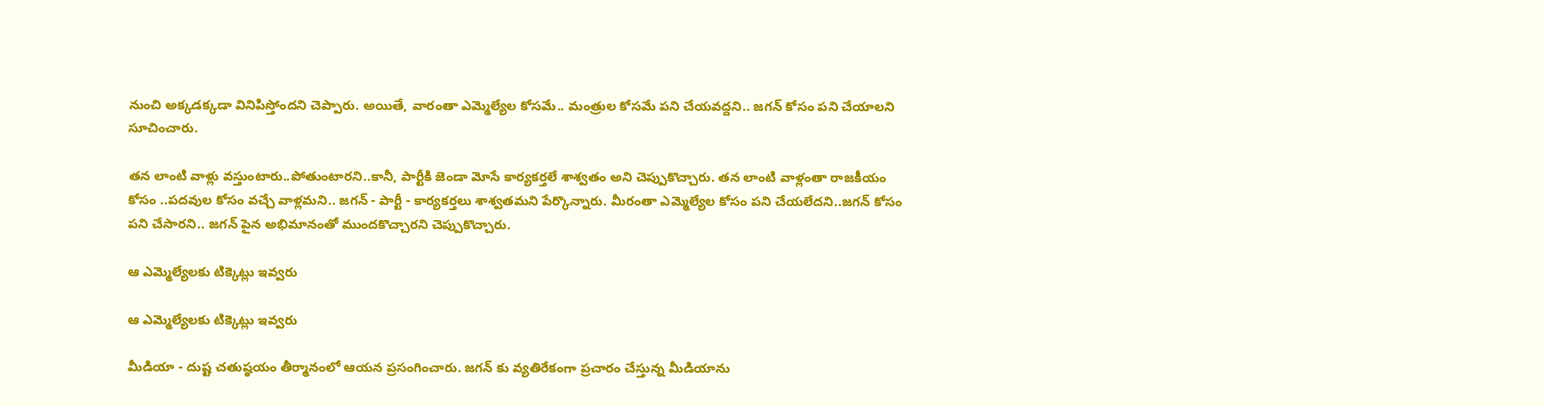నుంచి అక్కడక్కడా వినిపిస్తోందని చెప్పారు. అయితే, వారంతా ఎమ్మెల్యేల కోసమే.. మంత్రుల కోసమే పని చేయవద్దని.. జగన్ కోసం పని చేయాలని సూచించారు.

తన లాంటి వాళ్లు వస్తుంటారు..పోతుంటారని..కానీ, పార్టీకి జెండా మోసే కార్యకర్తలే శాశ్వతం అని చెప్పుకొచ్చారు. తన లాంటి వాళ్లంతా రాజకీయం కోసం ..పదవుల కోసం వచ్చే వాళ్లమని.. జగన్ - పార్టీ - కార్యకర్తలు శాశ్వతమని పేర్కొన్నారు. మీరంతా ఎమ్మెల్యేల కోసం పని చేయలేదని..జగన్ కోసం పని చేసారని.. జగన్ పైన అభిమానంతో ముందకొచ్చారని చెప్పుకొచ్చారు.

ఆ ఎమ్మెల్యేలకు టిక్కెట్లు ఇవ్వరు

ఆ ఎమ్మెల్యేలకు టిక్కెట్లు ఇవ్వరు

మీడియా - దుష్ట చతుష్ఠయం తీర్మానంలో ఆయన ప్రసంగించారు. జగన్ కు వ్యతిరేకంగా ప్రచారం చేస్తున్న మీడియాను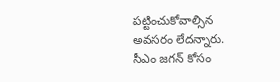పట్టించుకోవాల్సిన అవసరం లేదన్నారు. సీఎం జగన్ కోసం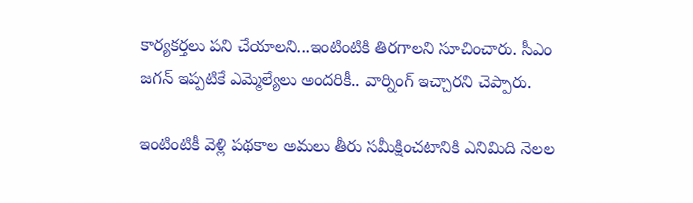కార్యకర్తలు పని చేయాలని...ఇంటింటికి తిరగాలని సూచించారు. సీఎం జగన్ ఇప్పటికే ఎమ్మెల్యేలు అందరికీ.. వార్నింగ్ ఇచ్చారని చెప్పారు.

ఇంటింటికీ వెళ్లి పథకాల అమలు తీరు సమీక్షించటానికి ఎనిమిది నెలల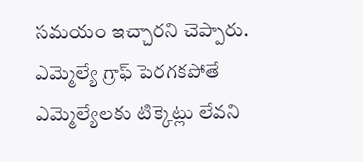సమయం ఇచ్చారని చెప్పారు. ఎమ్మెల్యే గ్రాఫ్ పెరగకపోతే ఎమ్మెల్యేలకు టిక్కెట్లు లేవని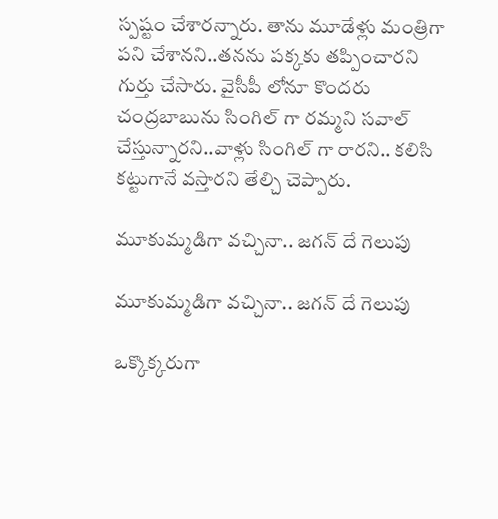స్పష్టం చేశారన్నారు. తాను మూడేళ్లు మంత్రిగా పని చేశానని..తనను పక్కకు తప్పించారని గుర్తు చేసారు. వైసీపీ లోనూ కొందరు చంద్రబాబును సింగిల్ గా రమ్మని సవాల్ చేస్తున్నారని..వాళ్లు సింగిల్ గా రారని.. కలిసి కట్టుగానే వస్తారని తేల్చి చెప్పారు.

మూకుమ్మడిగా వచ్చినా.. జగన్ దే గెలుపు

మూకుమ్మడిగా వచ్చినా.. జగన్ దే గెలుపు

ఒక్కొక్కరుగా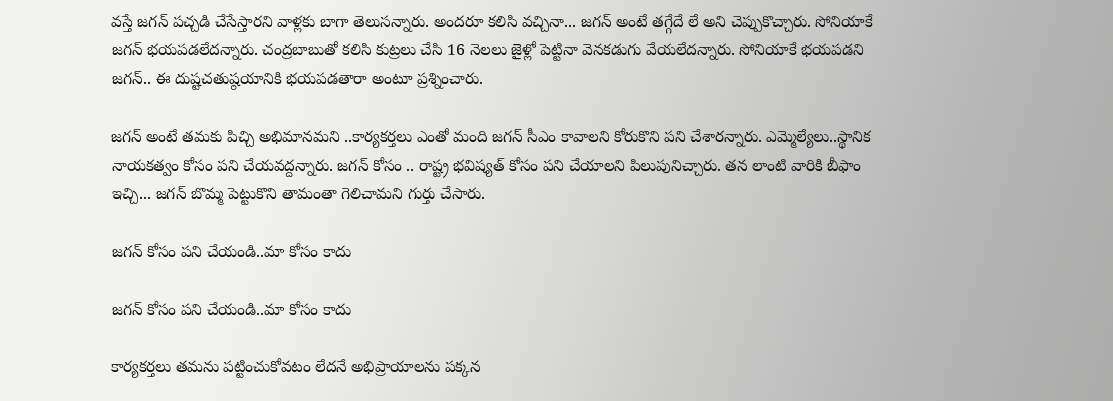వస్తే జగన్ పచ్చడి చేసేస్తారని వాళ్లకు బాగా తెలుసన్నారు. అందరూ కలిసి వచ్చినా... జగన్ అంటే తగ్గేదే లే అని చెప్పుకొచ్చారు. సోనియాకే జగన్ భయపడలేదన్నారు. చంద్రబాబుతో కలిసి కుట్రలు చేసి 16 నెలలు జైళ్లో పెట్టినా వెనకడుగు వేయలేదన్నారు. సోనియాకే భయపడని జగన్.. ఈ దుష్టచతుష్ఠయానికి భయపడతారా అంటూ ప్రశ్నించారు.

జగన్ అంటే తమకు పిచ్చి అభిమానమని ..కార్యకర్తలు ఎంతో మంది జగన్ సీఎం కావాలని కోరుకొని పని చేశారన్నారు. ఎమ్మెల్యేలు..స్థానిక నాయకత్వం కోసం పని చేయవద్దన్నారు. జగన్ కోసం .. రాష్ట్ర భవిష్యత్ కోసం పని చేయాలని పిలుపునిచ్చారు. తన లాంటి వారికి బీఫాం ఇచ్చి... జగన్ బొమ్మ పెట్టుకొని తామంతా గెలిచామని గుర్తు చేసారు.

జగన్ కోసం పని చేయండి..మా కోసం కాదు

జగన్ కోసం పని చేయండి..మా కోసం కాదు

కార్యకర్తలు తమను పట్టించుకోవటం లేదనే అభిప్రాయాలను పక్కన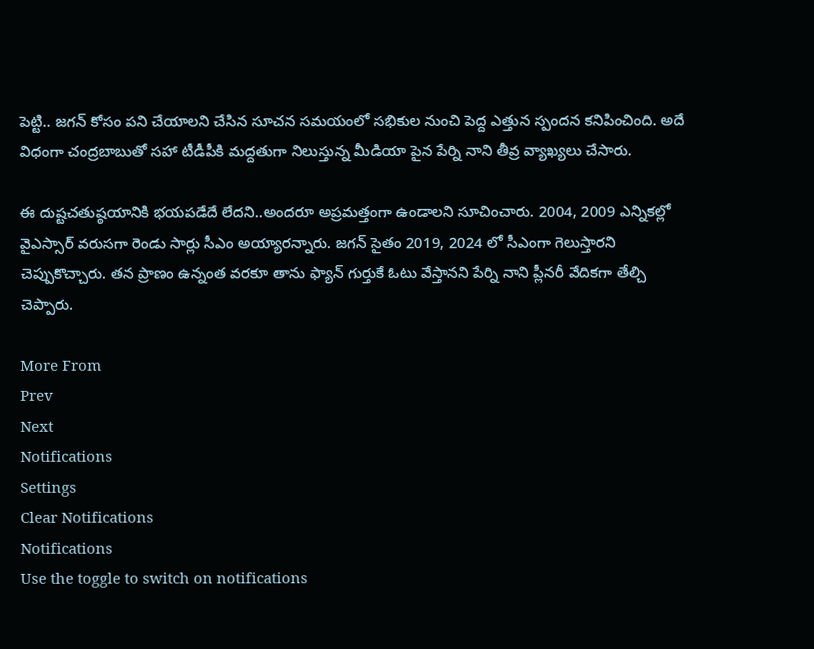పెట్టి.. జగన్ కోసం పని చేయాలని చేసిన సూచన సమయంలో సభికుల నుంచి పెద్ద ఎత్తున స్పందన కనిపించింది. అదే విధంగా చంద్రబాబుతో సహా టీడీపీకి మద్దతుగా నిలుస్తున్న మీడియా పైన పేర్ని నాని తీవ్ర వ్యాఖ్యలు చేసారు.

ఈ దుష్టచతుష్ఠయానికి భయపడేదే లేదని..అందరూ అప్రమత్తంగా ఉండాలని సూచించారు. 2004, 2009 ఎన్నికల్లో వైఎస్సార్ వరుసగా రెండు సార్లు సీఎం అయ్యారన్నారు. జగన్ సైతం 2019, 2024 లో సీఎంగా గెలుస్తారని చెప్పుకొచ్చారు. తన ప్రాణం ఉన్నంత వరకూ తాను ఫ్యాన్ గుర్తుకే ఓటు వేస్తానని పేర్ని నాని ప్లీనరీ వేదికగా తేల్చి చెప్పారు.

More From
Prev
Next
Notifications
Settings
Clear Notifications
Notifications
Use the toggle to switch on notifications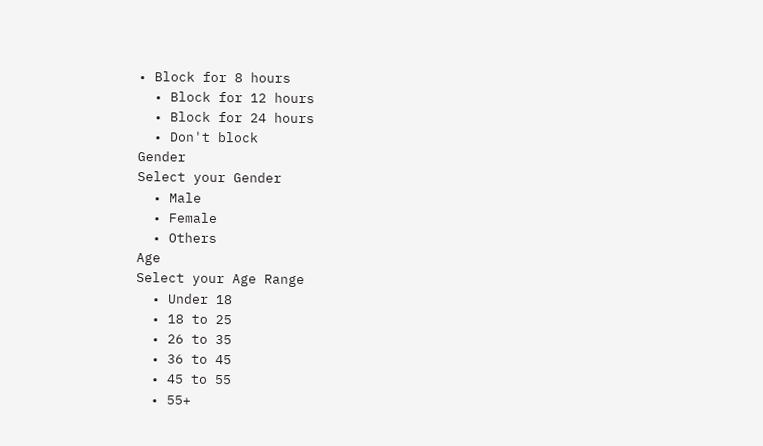• Block for 8 hours
  • Block for 12 hours
  • Block for 24 hours
  • Don't block
Gender
Select your Gender
  • Male
  • Female
  • Others
Age
Select your Age Range
  • Under 18
  • 18 to 25
  • 26 to 35
  • 36 to 45
  • 45 to 55
  • 55+